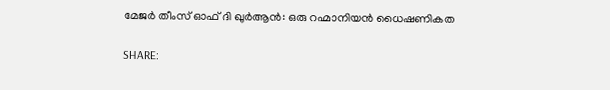മേജർ തീംസ് ഓഫ് ദി ഖുർആൻ: ഒരു റഹ്മാനിയൻ ധൈഷണികത

SHARE: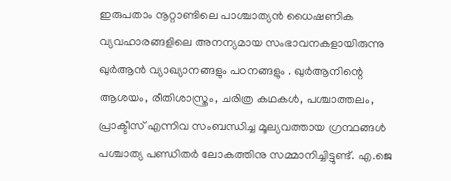ഇരുപതാം നൂറ്റാണ്ടിലെ പാശ്ചാത്യൻ ധൈഷണിക വ്യവഹാരങ്ങളിലെ അനന്യമായ സംഭാവനകളായിരുന്നു ഖുർആൻ വ്യാഖ്യാനങ്ങളും പഠനങ്ങളും . ഖുർആനിന്റെ ആശയം, രീതിശാസ്ത്രം, ചരിത്ര കഥകൾ, പശ്ചാത്തലം, പ്രാക്ടീസ് എന്നിവ സംബന്ധിച്ച മൂല്യവത്തായ ഗ്രന്ഥങ്ങൾ പശ്ചാത്യ പണ്ഡിതർ ലോകത്തിനു സമ്മാനിച്ചിട്ടുണ്ട്. എ.ജെ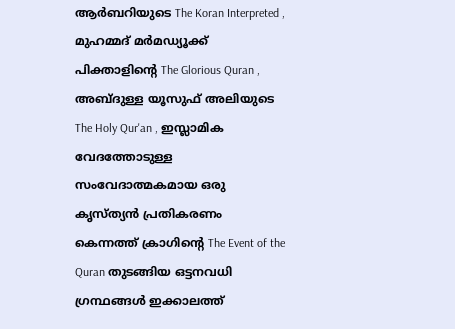ആർബറിയുടെ The Koran Interpreted , മുഹമ്മദ് മർമഡ്യൂക്ക് പിക്താളിന്റെ The Glorious Quran , അബ്ദുള്ള യൂസുഫ് അലിയുടെ The Holy Qur'an , ഇസ്ലാമിക വേദത്തോടുള്ള സംവേദാത്മകമായ ഒരു കൃസ്ത്യൻ പ്രതികരണം കെന്നത്ത് ക്രാഗിന്റെ The Event of the Quran തുടങ്ങിയ ഒട്ടനവധി ഗ്രന്ഥങ്ങൾ ഇക്കാലത്ത്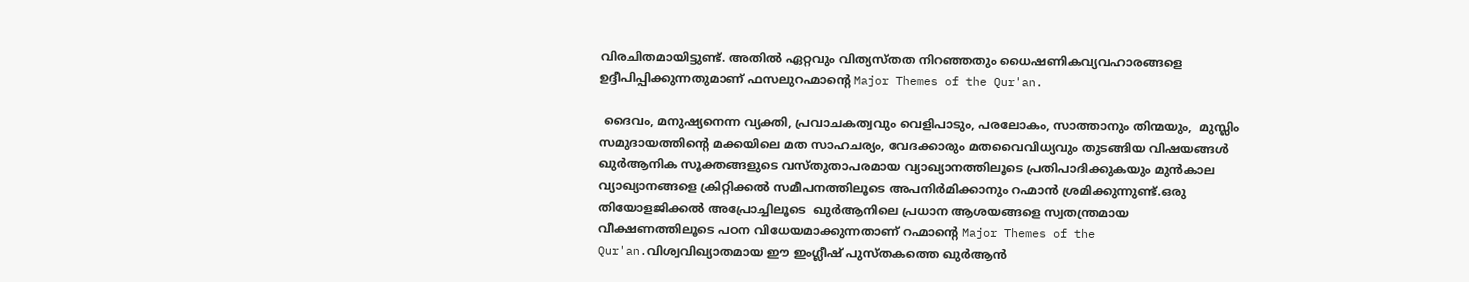വിരചിതമായിട്ടുണ്ട്. അതിൽ ഏറ്റവും വിത്യസ്തത നിറഞ്ഞതും ധൈഷണികവ്യവഹാരങ്ങളെ ഉദ്ദീപിപ്പിക്കുന്നതുമാണ് ഫസലുറഹ്മാന്റെ Major Themes of the Qur'an.

 ദൈവം, മനുഷ്യനെന്ന വ്യക്തി, പ്രവാചകത്വവും വെളിപാടും, പരലോകം, സാത്താനും തിന്മയും,  മുസ്ലിം സമുദായത്തിന്റെ മക്കയിലെ മത സാഹചര്യം, വേദക്കാരും മതവൈവിധ്യവും തുടങ്ങിയ വിഷയങ്ങൾ  ഖുർആനിക സൂക്തങ്ങളുടെ വസ്തുതാപരമായ വ്യാഖ്യാനത്തിലൂടെ പ്രതിപാദിക്കുകയും മുൻകാല വ്യാഖ്യാനങ്ങളെ ക്രിറ്റിക്കൽ സമീപനത്തിലൂടെ അപനിർമിക്കാനും റഹ്മാൻ ശ്രമിക്കുന്നുണ്ട്.ഒരു തിയോളജിക്കൽ അപ്രോച്ചിലൂടെ  ഖുർആനിലെ പ്രധാന ആശയങ്ങളെ സ്വതന്ത്രമായ വീക്ഷണത്തിലൂടെ പഠന വിധേയമാക്കുന്നതാണ് റഹ്മാന്റെ Major Themes of the Qur'an.വിശ്വവിഖ്യാതമായ ഈ ഇംഗ്ലീഷ് പുസ്തകത്തെ ഖുർആൻ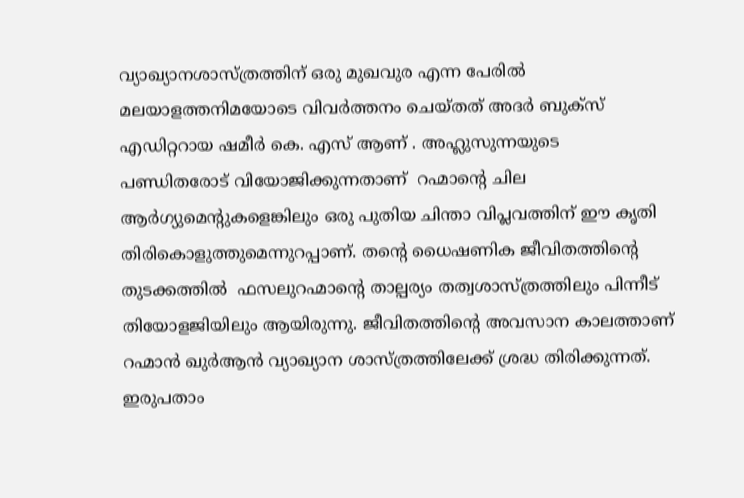വ്യാഖ്യാനശാസ്ത്രത്തിന് ഒരു മുഖവുര എന്ന പേരിൽ മലയാളത്തനിമയോടെ വിവർത്തനം ചെയ്തത് അദർ ബുക്സ് എഡിറ്ററായ ഷമീർ കെ. എസ് ആണ് . അഹ്ലുസുന്നയുടെ പണ്ഡിതരോട് വിയോജിക്കുന്നതാണ്  റഹ്മാന്റെ ചില ആർഗ്യുമെന്റുകളെങ്കിലും ഒരു പുതിയ ചിന്താ വിപ്ലവത്തിന് ഈ കൃതി തിരികൊളുത്തുമെന്നുറപ്പാണ്. തന്റെ ധൈഷണിക ജീവിതത്തിന്റെ തുടക്കത്തിൽ  ഫസലുറഹ്മാന്റെ താല്പര്യം തത്വശാസ്ത്രത്തിലും പിന്നീട് തിയോളജിയിലും ആയിരുന്നു. ജീവിതത്തിന്റെ അവസാന കാലത്താണ് റഹ്മാൻ ഖുർആൻ വ്യാഖ്യാന ശാസ്ത്രത്തിലേക്ക് ശ്രദ്ധ തിരിക്കുന്നത്. ഇരുപതാം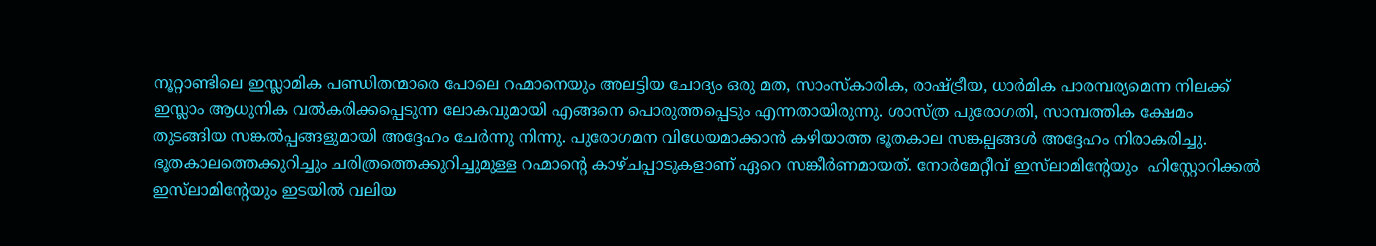നൂറ്റാണ്ടിലെ ഇസ്ലാമിക പണ്ഡിതന്മാരെ പോലെ റഹ്മാനെയും അലട്ടിയ ചോദ്യം ഒരു മത, സാംസ്കാരിക, രാഷ്ട്രീയ, ധാർമിക പാരമ്പര്യമെന്ന നിലക്ക് ഇസ്ലാം ആധുനിക വൽകരിക്കപ്പെടുന്ന ലോകവുമായി എങ്ങനെ പൊരുത്തപ്പെടും എന്നതായിരുന്നു. ശാസ്ത്ര പുരോഗതി, സാമ്പത്തിക ക്ഷേമം തുടങ്ങിയ സങ്കൽപ്പങ്ങളുമായി അദ്ദേഹം ചേർന്നു നിന്നു. പുരോഗമന വിധേയമാക്കാൻ കഴിയാത്ത ഭൂതകാല സങ്കല്പങ്ങൾ അദ്ദേഹം നിരാകരിച്ചു. ഭൂതകാലത്തെക്കുറിച്ചും ചരിത്രത്തെക്കുറിച്ചുമുള്ള റഹ്മാന്റെ കാഴ്ചപ്പാടുകളാണ് ഏറെ സങ്കീർണമായത്. നോർമേറ്റീവ് ഇസ്‌ലാമിന്റേയും  ഹിസ്റ്റോറിക്കൽ ഇസ്‌ലാമിന്റേയും ഇടയിൽ വലിയ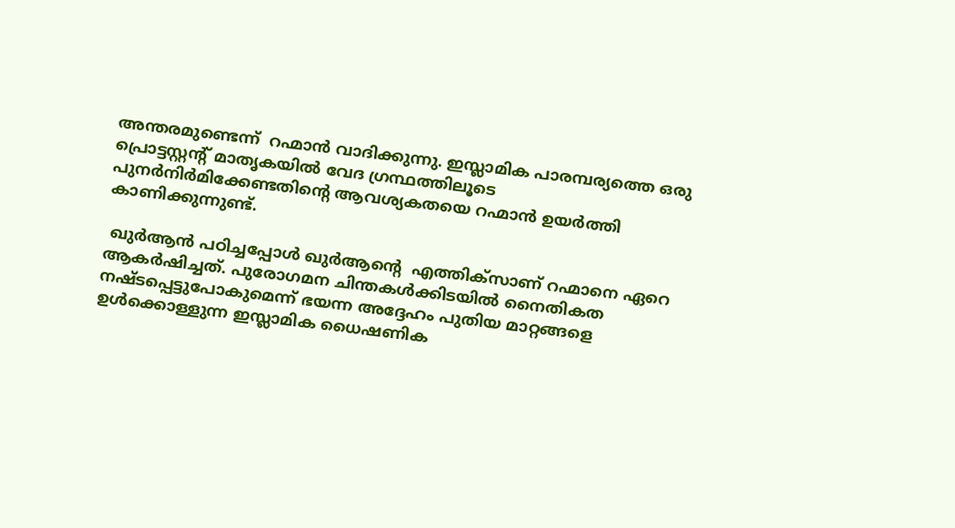അന്തരമുണ്ടെന്ന്  റഹ്മാൻ വാദിക്കുന്നു. ഇസ്ലാമിക പാരമ്പര്യത്തെ ഒരു പ്രൊട്ടസ്റ്റന്റ് മാതൃകയിൽ വേദ ഗ്രന്ഥത്തിലൂടെ പുനർനിർമിക്കേണ്ടതിന്റെ ആവശ്യകതയെ റഹ്മാൻ ഉയർത്തി കാണിക്കുന്നുണ്ട്.

 ഖുർആൻ പഠിച്ചപ്പോൾ ഖുർആന്റെ  എത്തിക്സാണ് റഹ്മാനെ ഏറെ ആകർഷിച്ചത്. പുരോഗമന ചിന്തകൾക്കിടയിൽ നൈതികത  നഷ്ടപ്പെട്ടുപോകുമെന്ന് ഭയന്ന അദ്ദേഹം പുതിയ മാറ്റങ്ങളെ  ഉൾക്കൊള്ളുന്ന ഇസ്ലാമിക ധൈഷണിക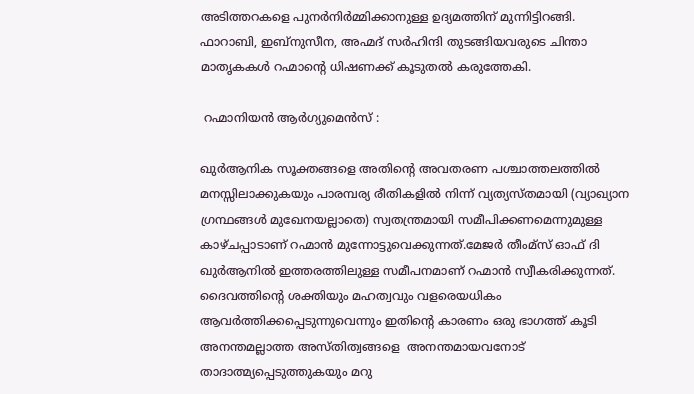അടിത്തറകളെ പുനർനിർമ്മിക്കാനുള്ള ഉദ്യമത്തിന് മുന്നിട്ടിറങ്ങി. ഫാറാബി, ഇബ്നുസീന, അഹ്മദ് സർഹിന്ദി തുടങ്ങിയവരുടെ ചിന്താ മാതൃകകൾ റഹ്മാന്റെ ധിഷണക്ക് കൂടുതൽ കരുത്തേകി.

 റഹ്മാനിയൻ ആർഗ്യുമെൻസ് :

ഖുർആനിക സൂക്തങ്ങളെ അതിന്റെ അവതരണ പശ്ചാത്തലത്തിൽ മനസ്സിലാക്കുകയും പാരമ്പര്യ രീതികളിൽ നിന്ന് വ്യത്യസ്തമായി (വ്യാഖ്യാന ഗ്രന്ഥങ്ങൾ മുഖേനയല്ലാതെ) സ്വതന്ത്രമായി സമീപിക്കണമെന്നുമുള്ള കാഴ്ചപ്പാടാണ് റഹ്മാൻ മുന്നോട്ടുവെക്കുന്നത്.മേജർ തീംമ്സ് ഓഫ് ദി ഖുർആനിൽ ഇത്തരത്തിലുള്ള സമീപനമാണ് റഹ്മാൻ സ്വീകരിക്കുന്നത്. ദൈവത്തിന്റെ ശക്തിയും മഹത്വവും വളരെയധികം ആവർത്തിക്കപ്പെടുന്നുവെന്നും ഇതിന്റെ കാരണം ഒരു ഭാഗത്ത് കൂടി അനന്തമല്ലാത്ത അസ്തിത്വങ്ങളെ  അനന്തമായവനോട് താദാത്മ്യപ്പെടുത്തുകയും മറു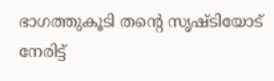ഭാഗത്തുകൂടി തന്റെ സൃഷ്ടിയോട് നേരിട്ട്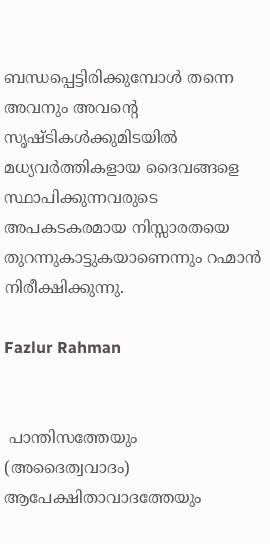ബന്ധപ്പെട്ടിരിക്കുമ്പോൾ തന്നെ അവനും അവന്റെ സൃഷ്ടികൾക്കുമിടയിൽ മധ്യവർത്തികളായ ദൈവങ്ങളെ സ്ഥാപിക്കുന്നവരുടെ അപകടകരമായ നിസ്സാരതയെ തുറന്നുകാട്ടുകയാണെന്നും റഹ്മാൻ നിരീക്ഷിക്കുന്നു.

Fazlur Rahman


 പാന്തിസത്തേയും (അദൈത്വവാദം) ആപേക്ഷിതാവാദത്തേയും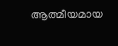ആത്മീയമായ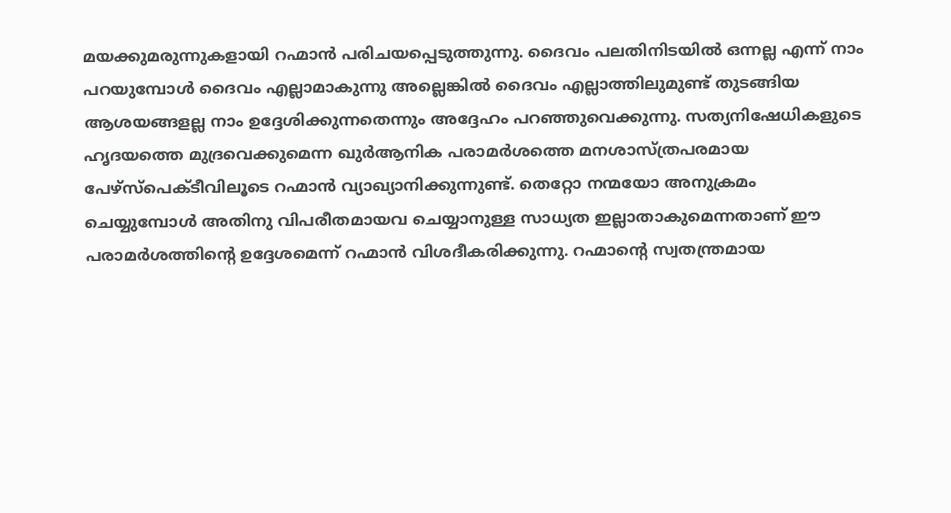മയക്കുമരുന്നുകളായി റഹ്മാൻ പരിചയപ്പെടുത്തുന്നു. ദൈവം പലതിനിടയിൽ ഒന്നല്ല എന്ന് നാം പറയുമ്പോൾ ദൈവം എല്ലാമാകുന്നു അല്ലെങ്കിൽ ദൈവം എല്ലാത്തിലുമുണ്ട് തുടങ്ങിയ ആശയങ്ങളല്ല നാം ഉദ്ദേശിക്കുന്നതെന്നും അദ്ദേഹം പറഞ്ഞുവെക്കുന്നു. സത്യനിഷേധികളുടെ ഹൃദയത്തെ മുദ്രവെക്കുമെന്ന ഖുർആനിക പരാമർശത്തെ മനശാസ്ത്രപരമായ പേഴ്സ്പെക്ടീവിലൂടെ റഹ്മാൻ വ്യാഖ്യാനിക്കുന്നുണ്ട്. തെറ്റോ നന്മയോ അനുക്രമം ചെയ്യുമ്പോൾ അതിനു വിപരീതമായവ ചെയ്യാനുള്ള സാധ്യത ഇല്ലാതാകുമെന്നതാണ് ഈ പരാമർശത്തിന്റെ ഉദ്ദേശമെന്ന് റഹ്മാൻ വിശദീകരിക്കുന്നു. റഹ്മാന്റെ സ്വതന്ത്രമായ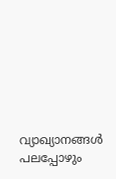വ്യാഖ്യാനങ്ങൾ പലപ്പോഴും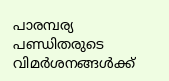പാരമ്പര്യ പണ്ഡിതരുടെ വിമർശനങ്ങൾക്ക്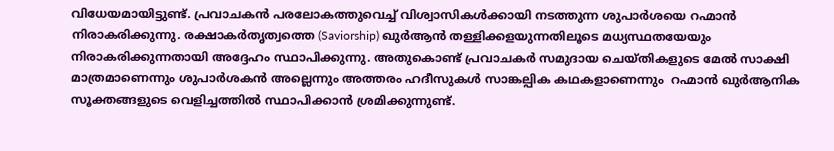വിധേയമായിട്ടുണ്ട്. പ്രവാചകൻ പരലോകത്തുവെച്ച് വിശ്വാസികൾക്കായി നടത്തുന്ന ശുപാർശയെ റഹ്മാൻ നിരാകരിക്കുന്നു. രക്ഷാകർതൃത്വത്തെ (Saviorship) ഖുർആൻ തള്ളിക്കളയുന്നതിലൂടെ മധ്യസ്ഥതയേയും നിരാകരിക്കുന്നതായി അദ്ദേഹം സ്ഥാപിക്കുന്നു. അതുകൊണ്ട് പ്രവാചകർ സമുദായ ചെയ്തികളുടെ മേൽ സാക്ഷി മാത്രമാണെന്നും ശുപാർശകൻ അല്ലെന്നും അത്തരം ഹദീസുകൾ സാങ്കല്പിക കഥകളാണെന്നും  റഹ്മാൻ ഖുർആനിക സൂക്തങ്ങളുടെ വെളിച്ചത്തിൽ സ്ഥാപിക്കാൻ ശ്രമിക്കുന്നുണ്ട്.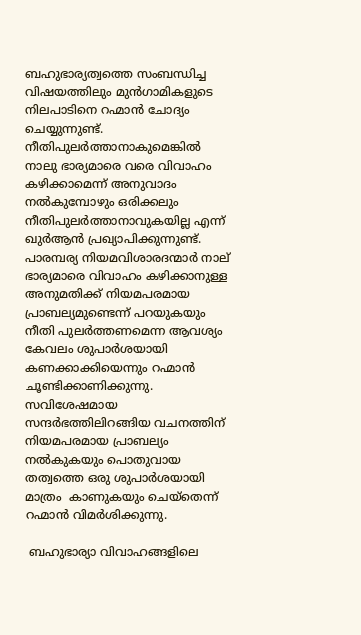ബഹുഭാര്യത്വത്തെ സംബന്ധിച്ച വിഷയത്തിലും മുൻഗാമികളുടെ നിലപാടിനെ റഹ്മാൻ ചോദ്യം ചെയ്യുന്നുണ്ട്.  നീതിപുലർത്താനാകുമെങ്കിൽ നാലു ഭാര്യമാരെ വരെ വിവാഹം കഴിക്കാമെന്ന് അനുവാദം നൽകുമ്പോഴും ഒരിക്കലും നീതിപുലർത്താനാവുകയില്ല എന്ന് ഖുർആൻ പ്രഖ്യാപിക്കുന്നുണ്ട്. പാരമ്പര്യ നിയമവിശാരദന്മാർ നാല് ഭാര്യമാരെ വിവാഹം കഴിക്കാനുള്ള അനുമതിക്ക് നിയമപരമായ പ്രാബല്യമുണ്ടെന്ന് പറയുകയും നീതി പുലർത്തണമെന്ന ആവശ്യം കേവലം ശുപാർശയായി കണക്കാക്കിയെന്നും റഹ്മാൻ ചൂണ്ടിക്കാണിക്കുന്നു. സവിശേഷമായ സന്ദർഭത്തിലിറങ്ങിയ വചനത്തിന് നിയമപരമായ പ്രാബല്യം നൽകുകയും പൊതുവായ തത്വത്തെ ഒരു ശുപാർശയായി മാത്രം  കാണുകയും ചെയ്തെന്ന് റഹ്മാൻ വിമർശിക്കുന്നു.

 ബഹുഭാര്യാ വിവാഹങ്ങളിലെ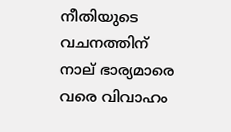നീതിയുടെ വചനത്തിന് നാല് ഭാര്യമാരെ വരെ വിവാഹം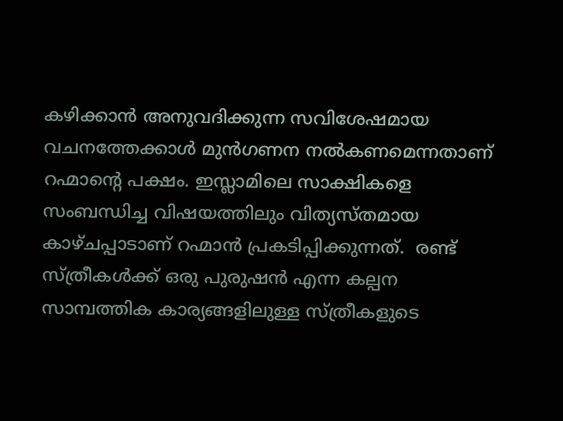കഴിക്കാൻ അനുവദിക്കുന്ന സവിശേഷമായ വചനത്തേക്കാൾ മുൻഗണന നൽകണമെന്നതാണ് റഹ്മാന്റെ പക്ഷം. ഇസ്ലാമിലെ സാക്ഷികളെ സംബന്ധിച്ച വിഷയത്തിലും വിത്യസ്തമായ കാഴ്ചപ്പാടാണ് റഹ്മാൻ പ്രകടിപ്പിക്കുന്നത്.  രണ്ട് സ്ത്രീകൾക്ക് ഒരു പുരുഷൻ എന്ന കല്പന സാമ്പത്തിക കാര്യങ്ങളിലുള്ള സ്ത്രീകളുടെ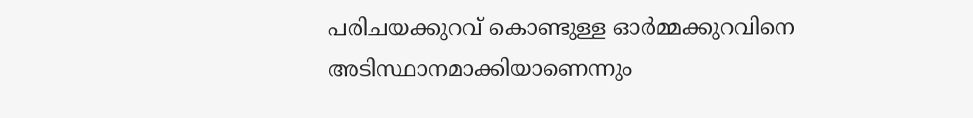പരിചയക്കുറവ് കൊണ്ടുള്ള ഓർമ്മക്കുറവിനെ അടിസ്ഥാനമാക്കിയാണെന്നും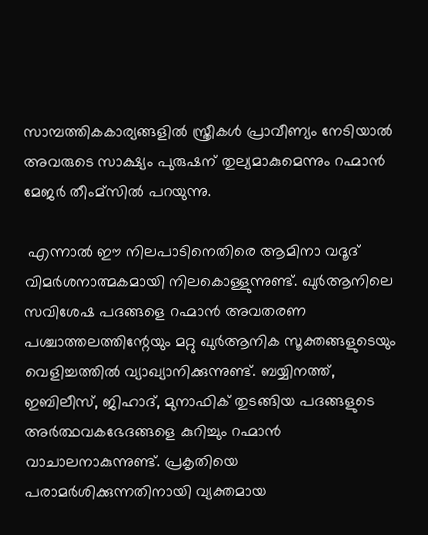സാമ്പത്തികകാര്യങ്ങളിൽ സ്ത്രീകൾ പ്രാവീണ്യം നേടിയാൽ അവരുടെ സാക്ഷ്യം പുരുഷന് തുല്യമാകുമെന്നും റഹ്മാൻ മേജർ തീംമ്സിൽ പറയുന്നു.

 എന്നാൽ ഈ നിലപാടിനെതിരെ ആമിനാ വദൂദ് വിമർശനാത്മകമായി നിലകൊള്ളുന്നുണ്ട്. ഖുർആനിലെ സവിശേഷ പദങ്ങളെ റഹ്മാൻ അവതരണ പശ്ചാത്തലത്തിന്റേയും മറ്റു ഖുർആനിക സൂക്തങ്ങളുടെയും വെളിച്ചത്തിൽ വ്യാഖ്യാനിക്കുന്നുണ്ട്. ബയ്യിനത്ത്, ഇബിലീസ്, ജിഹാദ്, മുനാഫിക് തുടങ്ങിയ പദങ്ങളുടെ അർത്ഥവകഭേദങ്ങളെ കുറിച്ചും റഹ്മാൻ വാചാലനാകുന്നുണ്ട്. പ്രകൃതിയെ പരാമർശിക്കുന്നതിനായി വ്യക്തമായ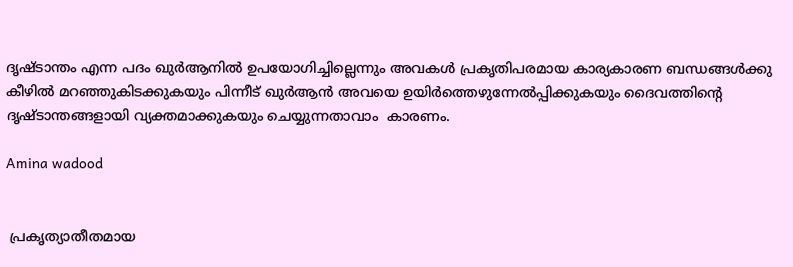ദൃഷ്ടാന്തം എന്ന പദം ഖുർആനിൽ ഉപയോഗിച്ചില്ലെന്നും അവകൾ പ്രകൃതിപരമായ കാര്യകാരണ ബന്ധങ്ങൾക്കു കീഴിൽ മറഞ്ഞുകിടക്കുകയും പിന്നീട് ഖുർആൻ അവയെ ഉയിർത്തെഴുന്നേൽപ്പിക്കുകയും ദൈവത്തിന്റെ ദൃഷ്ടാന്തങ്ങളായി വ്യക്തമാക്കുകയും ചെയ്യുന്നതാവാം  കാരണം.

Amina wadood


 പ്രകൃത്യാതീതമായ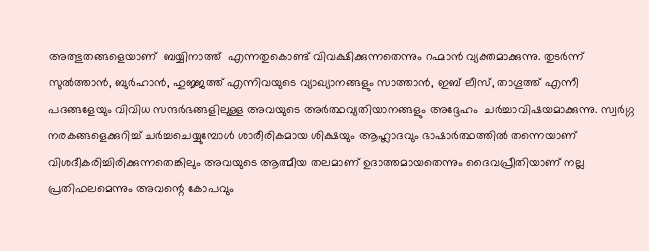അത്ഭുതങ്ങളെയാണ്  ബയ്യിനാത്ത്  എന്നതുകൊണ്ട് വിവക്ഷിക്കുന്നതെന്നും റഹ്മാൻ വ്യക്തമാക്കുന്നു. തുടർന്ന് സുൽത്താൻ, ബുർഹാൻ, ഹുജ്ജത്ത് എന്നിവയുടെ വ്യാഖ്യാനങ്ങളും സാത്താൻ, ഇബ് ലീസ്, താഗൂത്ത് എന്നീ പദങ്ങളേയും വിവിധ സന്ദർഭങ്ങളിലുള്ള അവയുടെ അർത്ഥവ്യതിയാനങ്ങളും അദ്ദേഹം  ചർച്ചാവിഷയമാക്കുന്നു. സ്വർഗ്ഗ നരകങ്ങളെക്കുറിച്ച് ചർച്ചചെയ്യുമ്പോൾ ശാരീരികമായ ശിക്ഷയും ആഹ്ലാദവും ഭാഷാർത്ഥത്തിൽ തന്നെയാണ് വിശദീകരിച്ചിരിക്കുന്നതെങ്കിലും അവയുടെ ആത്മീയ തലമാണ് ഉദാത്തമായതെന്നും ദൈവപ്രീതിയാണ് നല്ല പ്രതിഫലമെന്നും അവന്റെ കോപവും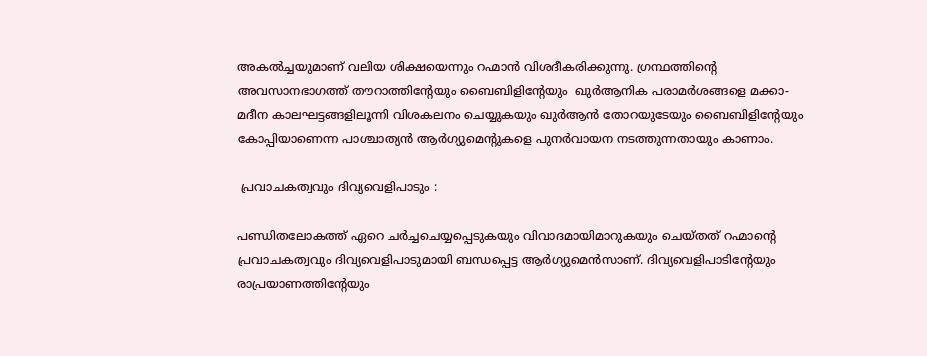അകൽച്ചയുമാണ് വലിയ ശിക്ഷയെന്നും റഹ്മാൻ വിശദീകരിക്കുന്നു. ഗ്രന്ഥത്തിന്റെ അവസാനഭാഗത്ത് തൗറാത്തിന്റേയും ബൈബിളിന്റേയും  ഖുർആനിക പരാമർശങ്ങളെ മക്കാ-മദീന കാലഘട്ടങ്ങളിലൂന്നി വിശകലനം ചെയ്യുകയും ഖുർആൻ തോറയുടേയും ബൈബിളിന്റേയും കോപ്പിയാണെന്ന പാശ്ചാത്യൻ ആർഗ്യുമെന്റുകളെ പുനർവായന നടത്തുന്നതായും കാണാം.

 പ്രവാചകത്വവും ദിവ്യവെളിപാടും :

പണ്ഡിതലോകത്ത് ഏറെ ചർച്ചചെയ്യപ്പെടുകയും വിവാദമായിമാറുകയും ചെയ്തത് റഹ്മാന്റെ  പ്രവാചകത്വവും ദിവ്യവെളിപാടുമായി ബന്ധപ്പെട്ട ആർഗ്യുമെൻസാണ്. ദിവ്യവെളിപാടിന്റേയും രാപ്രയാണത്തിന്റേയും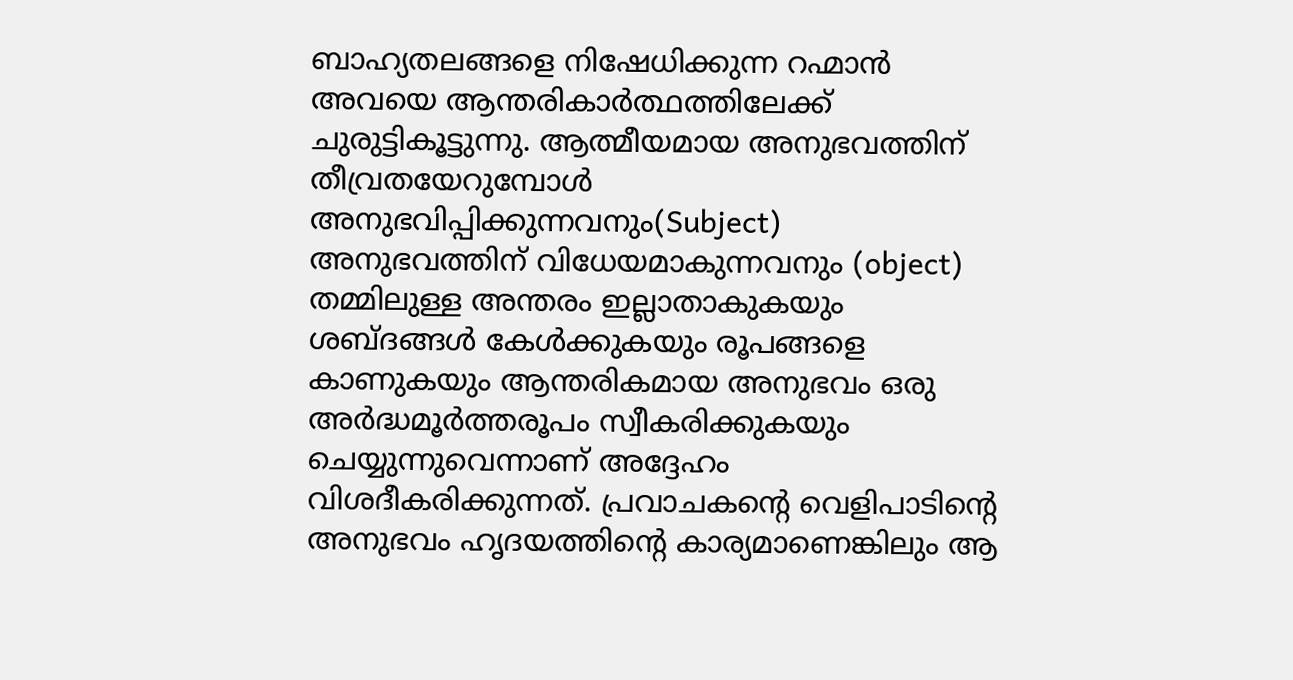ബാഹ്യതലങ്ങളെ നിഷേധിക്കുന്ന റഹ്മാൻ അവയെ ആന്തരികാർത്ഥത്തിലേക്ക് ചുരുട്ടികൂട്ടുന്നു. ആത്മീയമായ അനുഭവത്തിന് തീവ്രതയേറുമ്പോൾ അനുഭവിപ്പിക്കുന്നവനും(Subject) അനുഭവത്തിന് വിധേയമാകുന്നവനും (object) തമ്മിലുള്ള അന്തരം ഇല്ലാതാകുകയും ശബ്ദങ്ങൾ കേൾക്കുകയും രൂപങ്ങളെ കാണുകയും ആന്തരികമായ അനുഭവം ഒരു അർദ്ധമൂർത്തരൂപം സ്വീകരിക്കുകയും ചെയ്യുന്നുവെന്നാണ് അദ്ദേഹം വിശദീകരിക്കുന്നത്. പ്രവാചകന്റെ വെളിപാടിന്റെ അനുഭവം ഹൃദയത്തിന്റെ കാര്യമാണെങ്കിലും ആ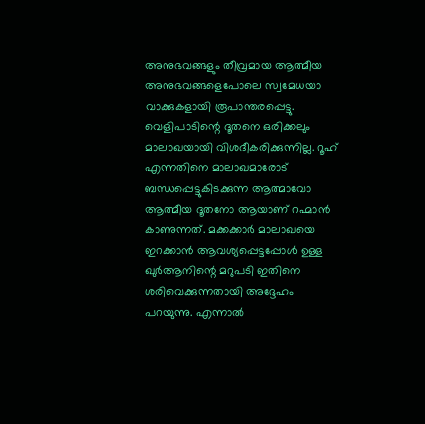അനുഭവങ്ങളും തീവ്രമായ ആത്മീയ അനുഭവങ്ങളെപോലെ സ്വമേധയാ വാക്കുകളായി രൂപാന്തരപ്പെട്ടു. വെളിപാടിന്റെ ദൂതനെ ഒരിക്കലും മാലാഖയായി വിശദീകരിക്കുന്നില്ല. റൂഹ് എന്നതിനെ മാലാഖമാരോട് ബന്ധപ്പെട്ടുകിടക്കുന്ന ആത്മാവോ ആത്മീയ ദൂതനോ ആയാണ് റഹ്മാൻ കാണുന്നത്. മക്കക്കാർ മാലാഖയെ ഇറക്കാൻ ആവശ്യപ്പെട്ടപ്പോൾ ഉള്ള ഖുർആനിന്റെ മറുപടി ഇതിനെ ശരിവെക്കുന്നതായി അദ്ദേഹം പറയുന്നു. എന്നാൽ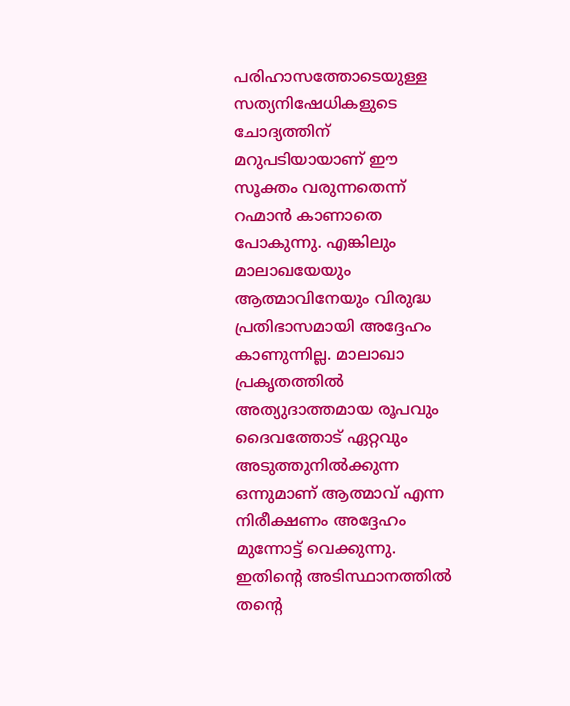പരിഹാസത്തോടെയുള്ള സത്യനിഷേധികളുടെ ചോദ്യത്തിന് മറുപടിയായാണ് ഈ സൂക്തം വരുന്നതെന്ന് റഹ്മാൻ കാണാതെ പോകുന്നു. എങ്കിലും മാലാഖയേയും ആത്മാവിനേയും വിരുദ്ധ പ്രതിഭാസമായി അദ്ദേഹം കാണുന്നില്ല. മാലാഖാ പ്രകൃതത്തിൽ അത്യുദാത്തമായ രൂപവും ദൈവത്തോട് ഏറ്റവും അടുത്തുനിൽക്കുന്ന ഒന്നുമാണ് ആത്മാവ് എന്ന നിരീക്ഷണം അദ്ദേഹം മുന്നോട്ട് വെക്കുന്നു. ഇതിന്റെ അടിസ്ഥാനത്തിൽ തന്റെ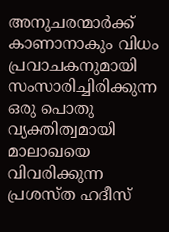അനുചരന്മാർക്ക് കാണാനാകും വിധം പ്രവാചകനുമായി സംസാരിച്ചിരിക്കുന്ന ഒരു പൊതു വ്യക്തിത്വമായി മാലാഖയെ വിവരിക്കുന്ന പ്രശസ്ത ഹദീസ്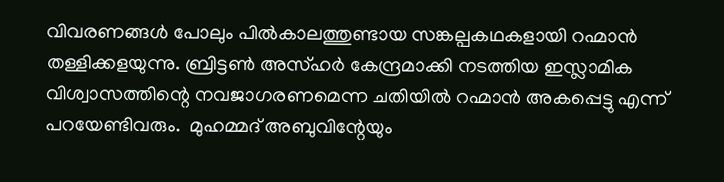വിവരണങ്ങൾ പോലും പിൽകാലത്തുണ്ടായ സങ്കല്പകഥകളായി റഹ്മാൻ തള്ളിക്കളയുന്നു. ബ്രിട്ടൺ അസ്ഹർ കേന്ദ്രമാക്കി നടത്തിയ ഇസ്ലാമിക വിശ്വാസത്തിന്റെ നവജാഗരണമെന്ന ചതിയിൽ റഹ്മാൻ അകപ്പെട്ടു എന്ന് പറയേണ്ടിവരും.  മുഹമ്മദ് അബുവിന്റേയും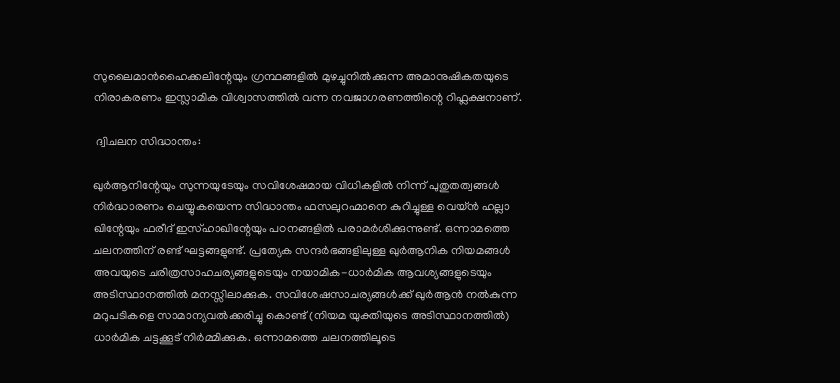സുലൈമാൻഹൈക്കലിന്റേയും ഗ്രന്ഥങ്ങളിൽ മുഴച്ചുനിൽക്കുന്ന അമാനുഷികതയുടെ നിരാകരണം ഇസ്ലാമിക വിശ്വാസത്തിൽ വന്ന നവജാഗരണത്തിന്റെ റിഫ്ലക്ഷനാണ്.

 ദ്വിചലന സിദ്ധാന്തം:

ഖുർആനിന്റേയും സുന്നയുടേയും സവിശേഷമായ വിധികളിൽ നിന്ന് പുതുതത്വങ്ങൾ നിർദ്ധാരണം ചെയ്യുകയെന്ന സിദ്ധാന്തം ഫസലുറഹ്മാനെ കുറിച്ചുള്ള വെയ്ൻ ഹല്ലാ ഖിന്റേയും ഫരീദ് ഇസ്ഹാഖിന്റേയും പഠനങ്ങളിൽ പരാമർശിക്കുന്നുണ്ട്. ഒന്നാമത്തെ ചലനത്തിന് രണ്ട് ഘട്ടങ്ങളുണ്ട്. പ്രത്യേക സന്ദർഭങ്ങളിലുള്ള ഖുർആനിക നിയമങ്ങൾ അവയുടെ ചരിത്രസാഹചര്യങ്ങളുടെയും നയാമിക-ധാർമിക ആവശ്യങ്ങളുടെയും അടിസ്ഥാനത്തിൽ മനസ്സിലാക്കുക. സവിശേഷസാചര്യങ്ങൾക്ക് ഖുർആൻ നൽകുന്ന മറുപടികളെ സാമാന്യവൽക്കരിച്ചു കൊണ്ട് (നിയമ യുക്തിയുടെ അടിസ്ഥാനത്തിൽ) ധാർമിക ചട്ടക്കൂട് നിർമ്മിക്കുക. ഒന്നാമത്തെ ചലനത്തിലൂടെ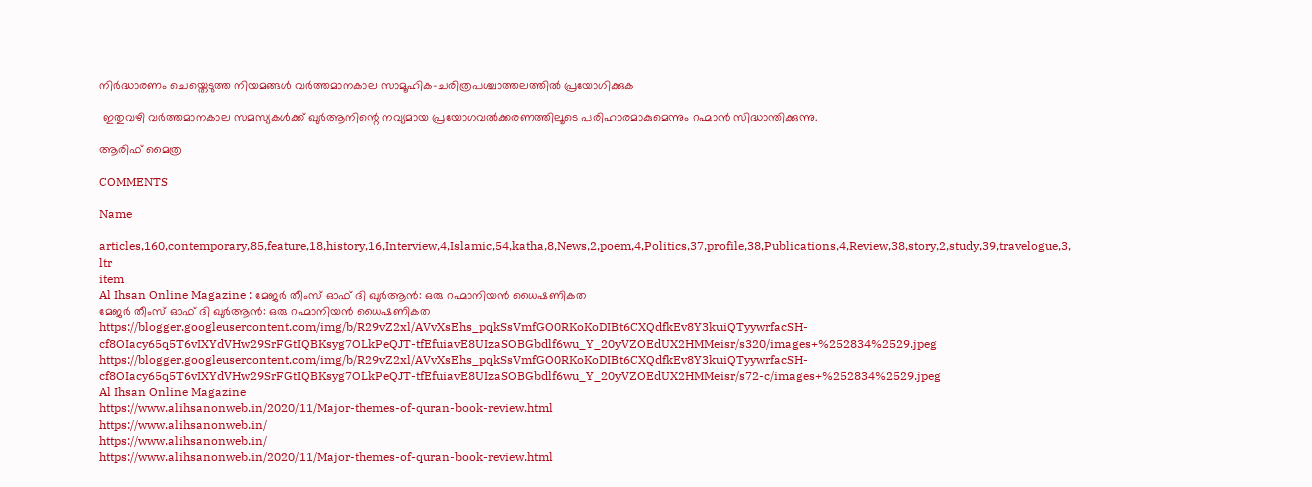നിർദ്ധാരണം ചെയ്തെടുത്ത നിയമങ്ങൾ വർത്തമാനകാല സാമൂഹിക-ചരിത്രപശ്ചാത്തലത്തിൽ പ്രയോഗിക്കുക

 ഇതുവഴി വർത്തമാനകാല സമസ്യകൾക്ക് ഖുർആനിന്റെ നവ്യമായ പ്രയോഗവൽക്കരണത്തിലൂടെ പരിഹാരമാകുമെന്നും റഹ്മാൻ സിദ്ധാന്തിക്കുന്നു.

ആരിഫ് മൈത്ര

COMMENTS

Name

articles,160,contemporary,85,feature,18,history,16,Interview,4,Islamic,54,katha,8,News,2,poem,4,Politics,37,profile,38,Publications,4,Review,38,story,2,study,39,travelogue,3,
ltr
item
Al Ihsan Online Magazine : മേജർ തീംസ് ഓഫ് ദി ഖുർആൻ: ഒരു റഹ്മാനിയൻ ധൈഷണികത
മേജർ തീംസ് ഓഫ് ദി ഖുർആൻ: ഒരു റഹ്മാനിയൻ ധൈഷണികത
https://blogger.googleusercontent.com/img/b/R29vZ2xl/AVvXsEhs_pqkSsVmfGO0RKoKoDIBt6CXQdfkEv8Y3kuiQTyywrfacSH-cf8OIacy65q5T6vIXYdVHw29SrFGtIQBKsyg7OLkPeQJT-tfEfuiavE8UIzaSOBGbdlf6wu_Y_20yVZOEdUX2HMMeisr/s320/images+%252834%2529.jpeg
https://blogger.googleusercontent.com/img/b/R29vZ2xl/AVvXsEhs_pqkSsVmfGO0RKoKoDIBt6CXQdfkEv8Y3kuiQTyywrfacSH-cf8OIacy65q5T6vIXYdVHw29SrFGtIQBKsyg7OLkPeQJT-tfEfuiavE8UIzaSOBGbdlf6wu_Y_20yVZOEdUX2HMMeisr/s72-c/images+%252834%2529.jpeg
Al Ihsan Online Magazine
https://www.alihsanonweb.in/2020/11/Major-themes-of-quran-book-review.html
https://www.alihsanonweb.in/
https://www.alihsanonweb.in/
https://www.alihsanonweb.in/2020/11/Major-themes-of-quran-book-review.html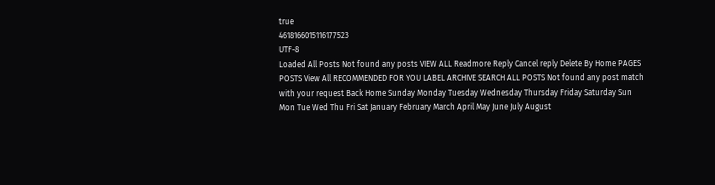true
4618166015116177523
UTF-8
Loaded All Posts Not found any posts VIEW ALL Readmore Reply Cancel reply Delete By Home PAGES POSTS View All RECOMMENDED FOR YOU LABEL ARCHIVE SEARCH ALL POSTS Not found any post match with your request Back Home Sunday Monday Tuesday Wednesday Thursday Friday Saturday Sun Mon Tue Wed Thu Fri Sat January February March April May June July August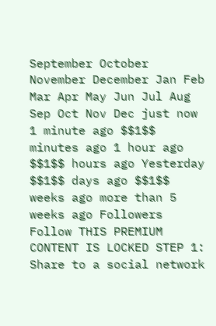September October November December Jan Feb Mar Apr May Jun Jul Aug Sep Oct Nov Dec just now 1 minute ago $$1$$ minutes ago 1 hour ago $$1$$ hours ago Yesterday $$1$$ days ago $$1$$ weeks ago more than 5 weeks ago Followers Follow THIS PREMIUM CONTENT IS LOCKED STEP 1: Share to a social network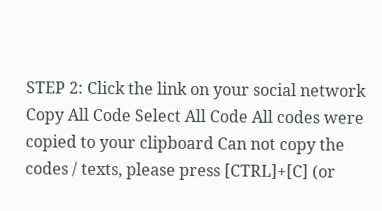STEP 2: Click the link on your social network Copy All Code Select All Code All codes were copied to your clipboard Can not copy the codes / texts, please press [CTRL]+[C] (or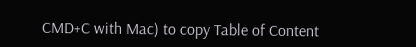CMD+C with Mac) to copy Table of Content